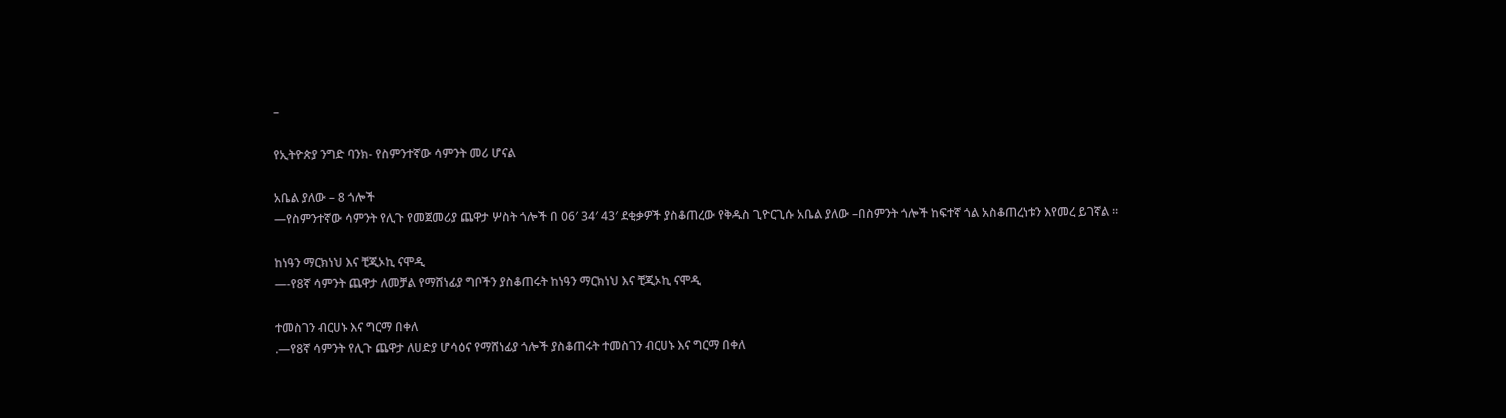–

የኢትዮጵያ ንግድ ባንክ- የስምንተኛው ሳምንት መሪ ሆናል

አቤል ያለው – 8 ጎሎች
—የስምንተኛው ሳምንት የሊጉ የመጀመሪያ ጨዋታ ሦስት ጎሎች በ 06′ 34′ 43′ ደቂቃዎች ያስቆጠረው የቅዱስ ጊዮርጊሱ አቤል ያለው –በስምንት ጎሎች ከፍተኛ ጎል አስቆጠረነቱን እየመረ ይገኛል ።

ከነዓን ማርክነህ እና ቺጂኦኪ ናሞዲ
—-የ8ኛ ሳምንት ጨዋታ ለመቻል የማሸነፊያ ግቦችን ያስቆጠሩት ከነዓን ማርክነህ እና ቺጂኦኪ ናሞዲ

ተመስገን ብርሀኑ እና ግርማ በቀለ
.—የ8ኛ ሳምንት የሊጉ ጨዋታ ለሀድያ ሆሳዕና የማሸነፊያ ጎሎች ያስቆጠሩት ተመስገን ብርሀኑ እና ግርማ በቀለ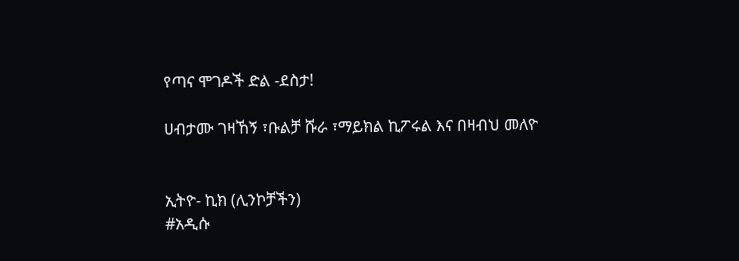የጣና ሞገዶች ድል -ደስታ!

ሀብታሙ ገዛኸኝ ፣ቡልቻ ሹራ ፣ማይክል ኪፖሩል እና በዛብህ መለዮ


ኢትዮ- ኪክ (ሊንኮቻችን)
#አዲሱ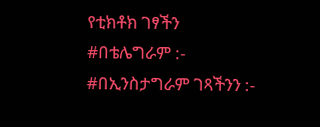የቲክቶክ ገፃችን
#በቴሌግራም :-
#በኢንስታግራም ገጻችንን :-